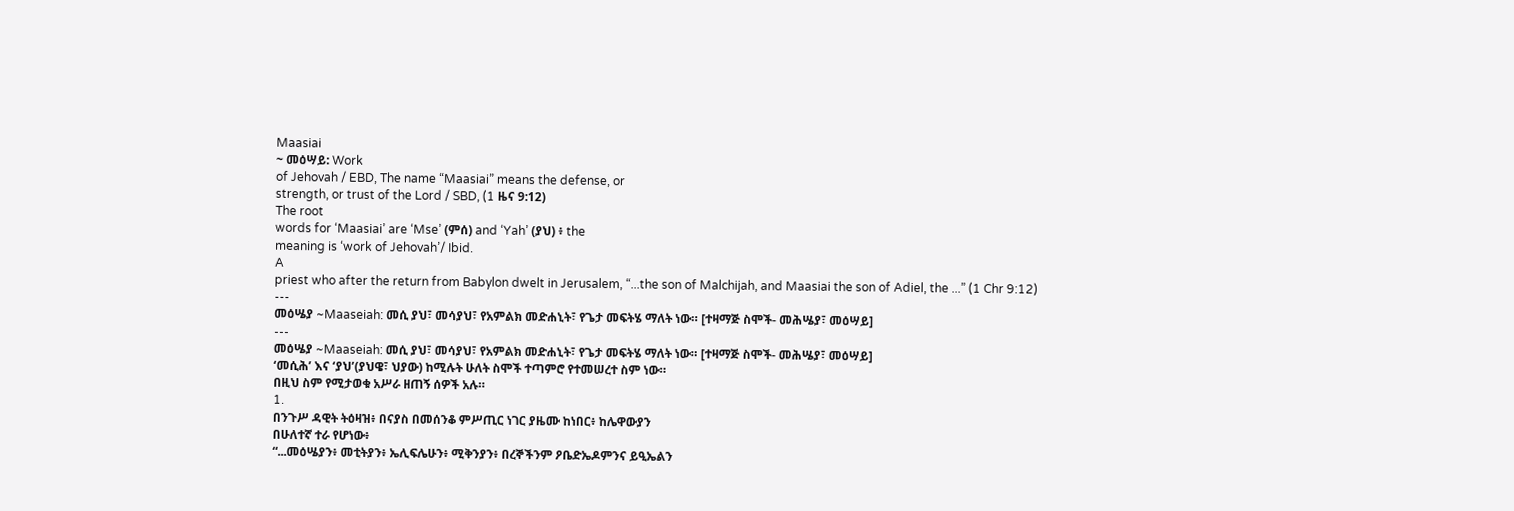Maasiai
~ መዕሣይ: Work
of Jehovah / EBD, The name “Maasiai” means the defense, or
strength, or trust of the Lord / SBD, (1 ዜና 9:12)
The root
words for ‘Maasiai’ are ‘Mse’ (ምሰ) and ‘Yah’ (ያህ) ፥ the
meaning is ‘work of Jehovah’/ Ibid.
A
priest who after the return from Babylon dwelt in Jerusalem, “...the son of Malchijah, and Maasiai the son of Adiel, the ...” (1 Chr 9:12)
---
መዕሤያ ~Maaseiah: መሲ ያህ፣ መሳያህ፣ የአምልክ መድሐኒት፣ የጌታ መፍትሄ ማለት ነው። [ተዛማጅ ስሞች- መሕሤያ፣ መዕሣይ]
---
መዕሤያ ~Maaseiah: መሲ ያህ፣ መሳያህ፣ የአምልክ መድሐኒት፣ የጌታ መፍትሄ ማለት ነው። [ተዛማጅ ስሞች- መሕሤያ፣ መዕሣይ]
‘መሲሕ’ እና ‘ያህ’(ያህዌ፣ ህያው) ከሚሉት ሁለት ስሞች ተጣምሮ የተመሠረተ ስም ነው።
በዚህ ስም የሚታወቁ አሥራ ዘጠኝ ሰዎች አሉ።
1.
በንጉሥ ዳዊት ትዕዛዝ፥ በናያስ በመሰንቆ ምሥጢር ነገር ያዜሙ ከነበር፥ ከሌዋውያን
በሁለተኛ ተራ የሆነው፥
“...መዕሤያን፥ መቲትያን፥ ኤሊፍሌሁን፥ ሚቅንያን፥ በረኞችንም ዖቤድኤዶምንና ይዒኤልን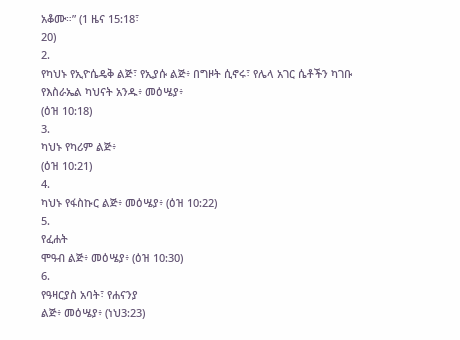አቆሙ።” (1 ዜና 15:18፣
20)
2.
የካህኑ የኢዮሴዴቅ ልጅ፣ የኢያሱ ልጅ፥ በግዞት ሲኖሩ፣ የሌላ አገር ሴቶችን ካገቡ የእስራኤል ካህናት አንዱ፥ መዕሤያ፥
(ዕዝ 10:18)
3.
ካህኑ የካሪም ልጅ፥
(ዕዝ 10:21)
4.
ካህኑ የፋስኩር ልጅ፥ መዕሤያ፥ (ዕዝ 10:22)
5.
የፈሐት
ሞዓብ ልጅ፥ መዕሤያ፥ (ዕዝ 10:30)
6.
የዓዛርያስ አባት፣ የሐናንያ
ልጅ፥ መዕሤያ፥ (ነህ3:23)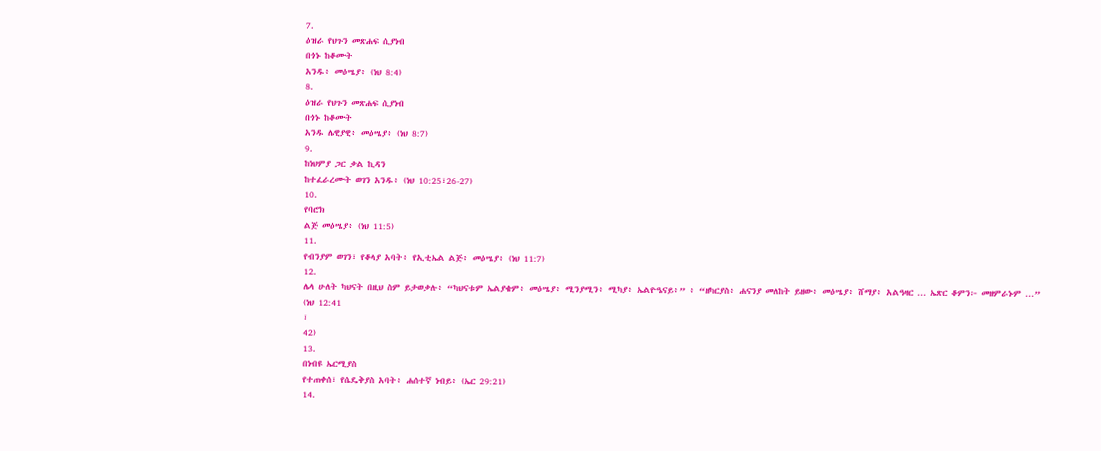7.
ዕዝራ የህጉን መጽሐፍ ሲያነብ
በጎኑ ከቆሙት
አንዱ፥ መዕሤያ፥ (ነህ 8:4)
8.
ዕዝራ የህጉን መጽሐፍ ሲያነብ
በጎኑ ከቆሙት
አንዱ ሌዊያዊ፥ መዕሤያ፥ (ነህ 8:7)
9.
ከነህምያ ጋር ቃል ኪዳን
ከተፈራረሙት ወገን አንዱ፥ (ነህ 10:25፣26-27)
10.
የባሮክ
ልጅ መዕሤያ፥ (ነህ 11:5)
11.
የብንያም ወገን፣ የቆላያ አባት፥ የኢቲኤል ልጅ፥ መዕሤያ፥ (ነህ 11:7)
12.
ሌላ ሁለት ካህናት በዚህ ስም ይታወቃሉ፥ “ካህናቱም ኤልያቄም፥ መዕሤያ፥ ሚንያሚን፥ ሚካያ፥ ኤልዮዔናይ፥” ፥ “ዘካርያስ፥ ሐናንያ መለከት ይዘው፥ መዕሤያ፥ ሸማያ፥ አልዓዛር ... ኤጽር ቆምን፦ መዘምራኑም ...” (ነህ 12:41
፣
42)
13.
በነብዩ ኤርሚያስ
የተጠቀሰ፣ የሴዴቅያስ አባት፥ ሐሰተኛ ነብይ፥ (ኤር 29:21)
14.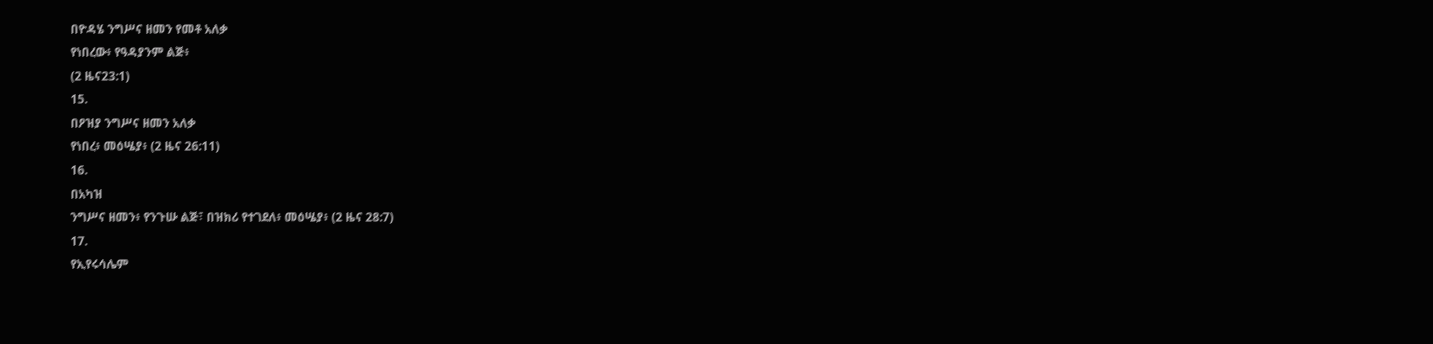በዮዳሄ ንግሥና ዘመን የመቶ አለቃ
የነበረው፥ የዓዳያንም ልጅ፥
(2 ዜና23:1)
15.
በዖዝያ ንግሥና ዘመን አለቃ
የነበረ፥ መዕሤያ፥ (2 ዜና 26:11)
16.
በአካዝ
ንግሥና ዘመን፥ የንጉሡ ልጅ፣ በዝክሪ የተገደለ፥ መዕሤያ፥ (2 ዜና 28:7)
17.
የኢየሩሳሌም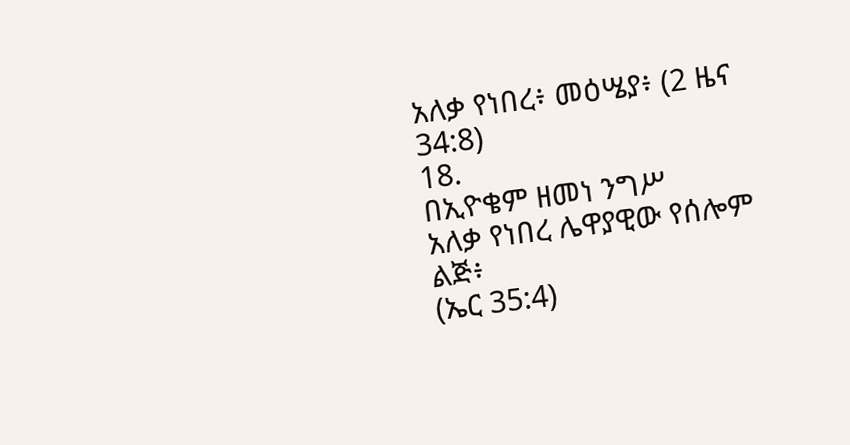አለቃ የነበረ፥ መዕሤያ፥ (2 ዜና 34:8)
18.
በኢዮቄም ዘመነ ንግሥ
አለቃ የነበረ ሌዋያዊው የሰሎም ልጅ፥
(ኤር 35:4)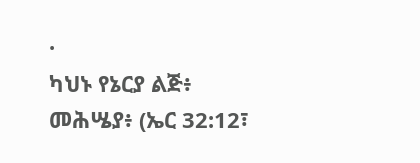·
ካህኑ የኔርያ ልጅ፥
መሕሤያ፥ (ኤር 32:12፣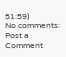51:59)
No comments:
Post a Comment